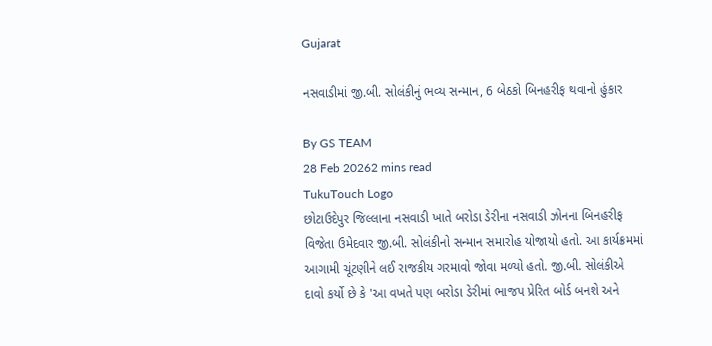Gujarat

નસવાડીમાં જી.બી. સોલંકીનું ભવ્ય સન્માન, 6 બેઠકો બિનહરીફ થવાનો હુંકાર

By GS TEAM
28 Feb 20262 mins read
TukuTouch Logo
છોટાઉદેપુર જિલ્લાના નસવાડી ખાતે બરોડા ડેરીના નસવાડી ઝોનના બિનહરીફ વિજેતા ઉમેદવાર જી.બી. સોલંકીનો સન્માન સમારોહ યોજાયો હતો. આ કાર્યક્રમમાં આગામી ચૂંટણીને લઈ રાજકીય ગરમાવો જોવા મળ્યો હતો. જી.બી. સોલંકીએ દાવો કર્યો છે કે 'આ વખતે પણ બરોડા ડેરીમાં ભાજપ પ્રેરિત બોર્ડ બનશે અને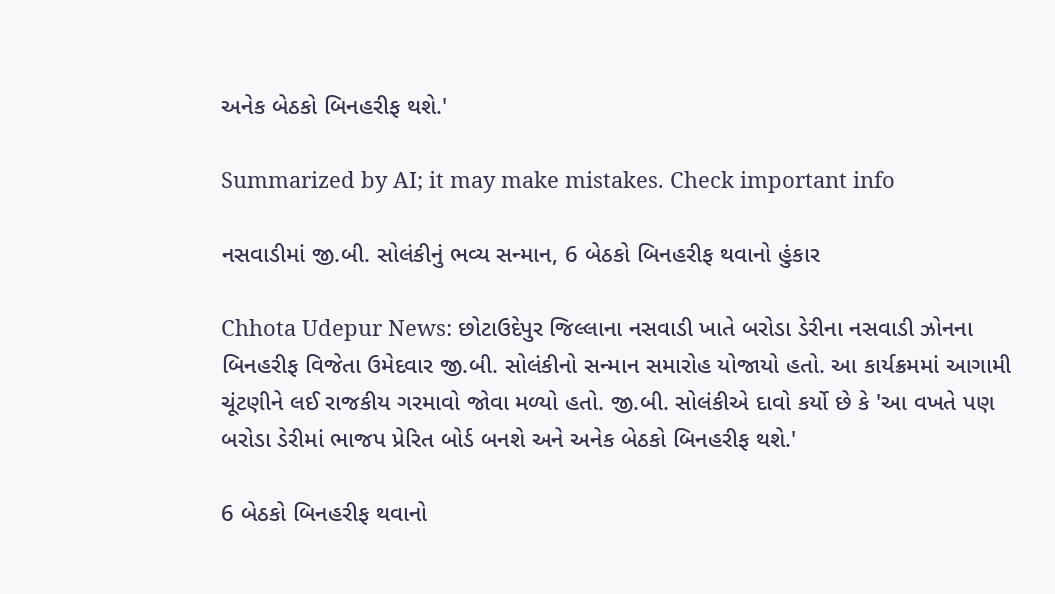અનેક બેઠકો બિનહરીફ થશે.'

Summarized by AI; it may make mistakes. Check important info

નસવાડીમાં જી.બી. સોલંકીનું ભવ્ય સન્માન, 6 બેઠકો બિનહરીફ થવાનો હુંકાર

Chhota Udepur News: છોટાઉદેપુર જિલ્લાના નસવાડી ખાતે બરોડા ડેરીના નસવાડી ઝોનના બિનહરીફ વિજેતા ઉમેદવાર જી.બી. સોલંકીનો સન્માન સમારોહ યોજાયો હતો. આ કાર્યક્રમમાં આગામી ચૂંટણીને લઈ રાજકીય ગરમાવો જોવા મળ્યો હતો. જી.બી. સોલંકીએ દાવો કર્યો છે કે 'આ વખતે પણ બરોડા ડેરીમાં ભાજપ પ્રેરિત બોર્ડ બનશે અને અનેક બેઠકો બિનહરીફ થશે.'

6 બેઠકો બિનહરીફ થવાનો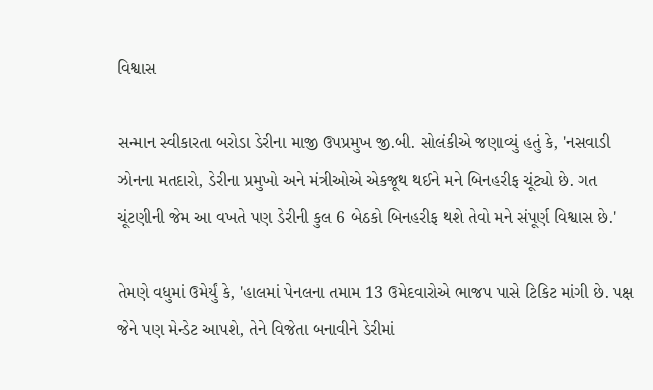વિશ્વાસ

સન્માન સ્વીકારતા બરોડા ડેરીના માજી ઉપપ્રમુખ જી.બી. સોલંકીએ જણાવ્યું હતું કે, 'નસવાડી ઝોનના મતદારો, ડેરીના પ્રમુખો અને મંત્રીઓએ એકજૂથ થઈને મને બિનહરીફ ચૂંટ્યો છે. ગત ચૂંટણીની જેમ આ વખતે પણ ડેરીની કુલ 6 બેઠકો બિનહરીફ થશે તેવો મને સંપૂર્ણ વિશ્વાસ છે.'

તેમણે વધુમાં ઉમેર્યું કે, 'હાલમાં પેનલના તમામ 13 ઉમેદવારોએ ભાજપ પાસે ટિકિટ માંગી છે. પક્ષ જેને પણ મેન્ડેટ આપશે, તેને વિજેતા બનાવીને ડેરીમાં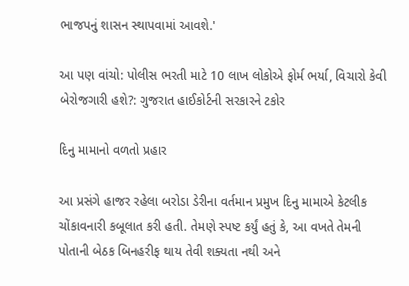ભાજપનું શાસન સ્થાપવામાં આવશે.'

આ પણ વાંચો: પોલીસ ભરતી માટે 10 લાખ લોકોએ ફોર્મ ભર્યા, વિચારો કેવી બેરોજગારી હશે?: ગુજરાત હાઈકોર્ટની સરકારને ટકોર

દિનુ મામાનો વળતો પ્રહાર

આ પ્રસંગે હાજર રહેલા બરોડા ડેરીના વર્તમાન પ્રમુખ દિનુ મામાએ કેટલીક ચોંકાવનારી કબૂલાત કરી હતી. તેમણે સ્પષ્ટ કર્યું હતું કે, આ વખતે તેમની પોતાની બેઠક બિનહરીફ થાય તેવી શક્યતા નથી અને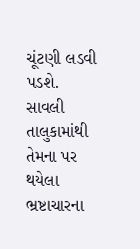ચૂંટણી લડવી પડશે. સાવલી તાલુકામાંથી તેમના પર થયેલા ભ્રષ્ટાચારના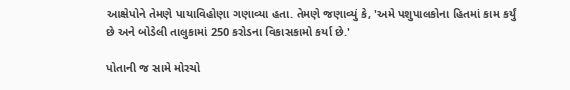આક્ષેપોને તેમણે પાયાવિહોણા ગણાવ્યા હતા. તેમણે જણાવ્યું કે, 'અમે પશુપાલકોના હિતમાં કામ કર્યું છે અને બોડેલી તાલુકામાં 250 કરોડના વિકાસકામો કર્યા છે.'

પોતાની જ સામે મોરચો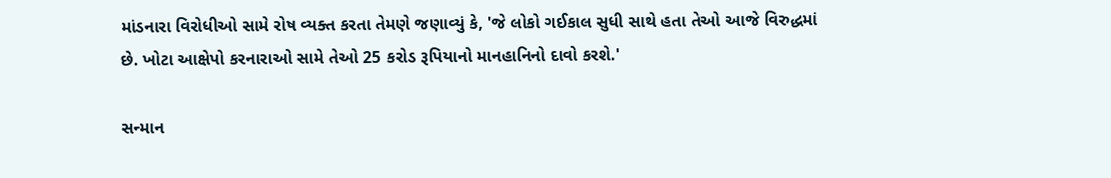માંડનારા વિરોધીઓ સામે રોષ વ્યક્ત કરતા તેમણે જણાવ્યું કે, 'જે લોકો ગઈકાલ સુધી સાથે હતા તેઓ આજે વિરુદ્ધમાં છે. ખોટા આક્ષેપો કરનારાઓ સામે તેઓ 25 કરોડ રૂપિયાનો માનહાનિનો દાવો કરશે.'

સન્માન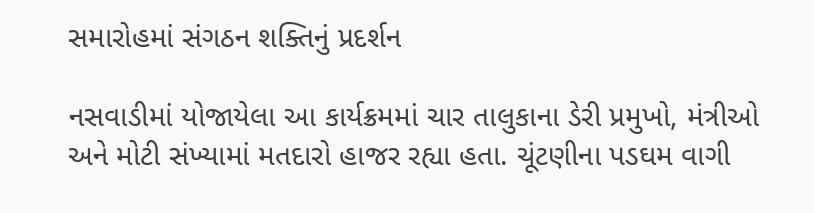સમારોહમાં સંગઠન શક્તિનું પ્રદર્શન

નસવાડીમાં યોજાયેલા આ કાર્યક્રમમાં ચાર તાલુકાના ડેરી પ્રમુખો, મંત્રીઓ અને મોટી સંખ્યામાં મતદારો હાજર રહ્યા હતા. ચૂંટણીના પડઘમ વાગી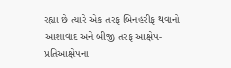રહ્યા છે ત્યારે એક તરફ બિનહરીફ થવાનો આશાવાદ અને બીજી તરફ આક્ષેપ-પ્રતિઆક્ષેપના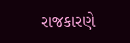રાજકારણે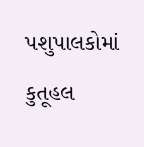પશુપાલકોમાં કુતૂહલ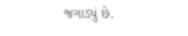જગાડ્યું છે.